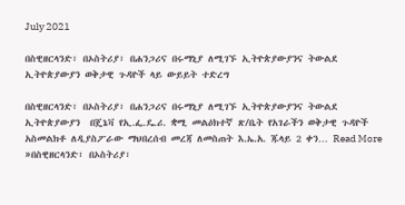July 2021

በስዊዘርላንድ፣ በኦስትሪያ፣ በሐንጋሪና በሩማኒያ ለሚገኙ ኢትዮጵያውያንና ትውልደ ኢትዮጵያውያን ወቅታዊ ጉዳዮች ላይ ውይይት ተድረግ

በስዊዘርላንድ፣ በኦስትሪያ፣ በሐንጋሪና በሩማኒያ ለሚገኙ ኢትዮጵያውያንና ትውልደ ኢትዮጵያውያን  በጄኔቫ የኢ.ፌ.ዴ.ሪ. ቋሚ መልዕክተኛ ጽ/ቤት የአገራችን ወቅታዊ ጉዳዮች አስመልክቶ ለዲያስፖራው ማህበረሰብ መረጃ ለመስጠት እ.ኤ.አ. ጁላይ 2 ቀን… Read More »በስዊዘርላንድ፣ በኦስትሪያ፣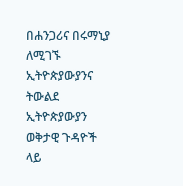በሐንጋሪና በሩማኒያ ለሚገኙ ኢትዮጵያውያንና ትውልደ ኢትዮጵያውያን ወቅታዊ ጉዳዮች ላይ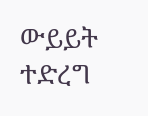ውይይት ተድረግ